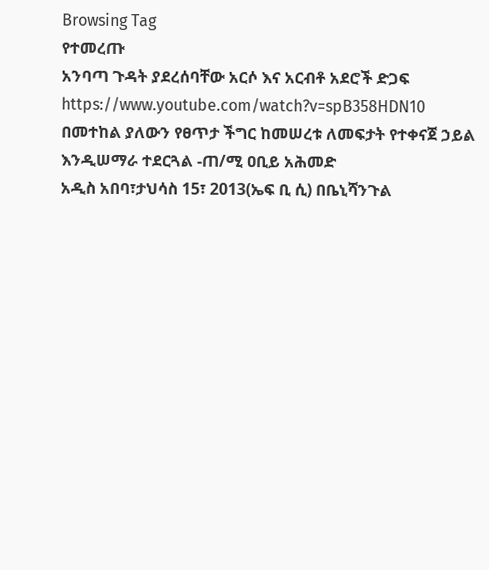Browsing Tag
የተመረጡ
አንባጣ ጉዳት ያደረሰባቸው አርሶ እና አርብቶ አደሮች ድጋፍ
https://www.youtube.com/watch?v=spB358HDN10
በመተከል ያለውን የፀጥታ ችግር ከመሠረቱ ለመፍታት የተቀናጀ ኃይል እንዲሠማራ ተደርጓል -ጠ/ሚ ዐቢይ አሕመድ
አዲስ አበባ፣ታህሳስ 15፣ 2013(ኤፍ ቢ ሲ) በቤኒሻንጉል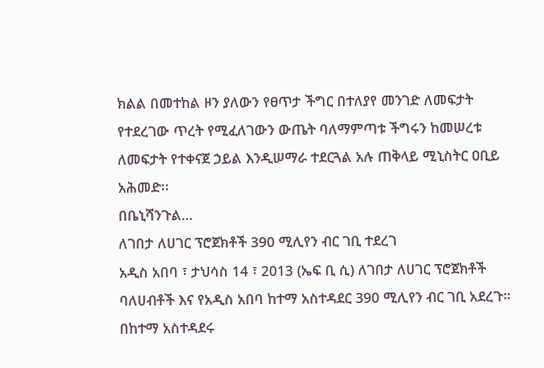ክልል በመተከል ዞን ያለውን የፀጥታ ችግር በተለያየ መንገድ ለመፍታት የተደረገው ጥረት የሚፈለገውን ውጤት ባለማምጣቱ ችግሩን ከመሠረቱ ለመፍታት የተቀናጀ ኃይል እንዲሠማራ ተደርጓል አሉ ጠቅላይ ሚኒስትር ዐቢይ አሕመድ፡፡
በቤኒሻንጉል…
ለገበታ ለሀገር ፕሮጀክቶች 390 ሚሊየን ብር ገቢ ተደረገ
አዲስ አበባ ፣ ታህሳስ 14 ፣ 2013 (ኤፍ ቢ ሲ) ለገበታ ለሀገር ፕሮጀክቶች ባለሀብቶች እና የአዲስ አበባ ከተማ አስተዳደር 390 ሚሊየን ብር ገቢ አደረጉ።
በከተማ አስተዳደሩ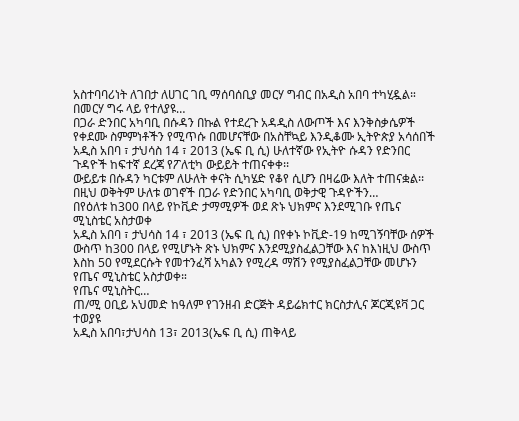አስተባባሪነት ለገበታ ለሀገር ገቢ ማሰባሰቢያ መርሃ ግብር በአዲስ አበባ ተካሂዷል።
በመርሃ ግሩ ላይ የተለያዩ…
በጋራ ድንበር አካባቢ በሱዳን በኩል የተደረጉ አዳዲስ ለውጦች እና እንቅስቃሴዎች የቀደሙ ስምምነቶችን የሚጥሱ በመሆናቸው በአስቸኳይ እንዲቆሙ ኢትዮጵያ አሳሰበች
አዲስ አበባ ፣ ታህሳስ 14 ፣ 2013 (ኤፍ ቢ ሲ) ሁለተኛው የኢትዮ ሱዳን የድንበር ጉዳዮች ከፍተኛ ደረጃ የፖለቲካ ውይይት ተጠናቀቀ፡፡
ውይይቱ በሱዳን ካርቱም ለሁለት ቀናት ሲካሄድ የቆየ ሲሆን በዛሬው እለት ተጠናቋል፡፡
በዚህ ወቅትም ሁለቱ ወገኖች በጋራ የድንበር አካባቢ ወቅታዊ ጉዳዮችን…
በየዕለቱ ከ300 በላይ የኮቪድ ታማሚዎች ወደ ጽኑ ህክምና እንደሚገቡ የጤና ሚኒስቴር አስታወቀ
አዲስ አበባ ፣ ታህሳስ 14 ፣ 2013 (ኤፍ ቢ ሲ) በየቀኑ ኮቪድ-19 ከሚገኝባቸው ሰዎች ውስጥ ከ300 በላይ የሚሆኑት ጽኑ ህክምና እንደሚያስፈልጋቸው እና ከእነዚህ ውስጥ እስከ 50 የሚደርሱት የመተንፈሻ አካልን የሚረዳ ማሽን የሚያስፈልጋቸው መሆኑን የጤና ሚኒስቴር አስታወቀ።
የጤና ሚኒስትር…
ጠ/ሚ ዐቢይ አህመድ ከዓለም የገንዘብ ድርጅት ዳይሬክተር ክርስታሊና ጆርጂዩቫ ጋር ተወያዩ
አዲስ አበባ፣ታህሳስ 13፣ 2013(ኤፍ ቢ ሲ) ጠቅላይ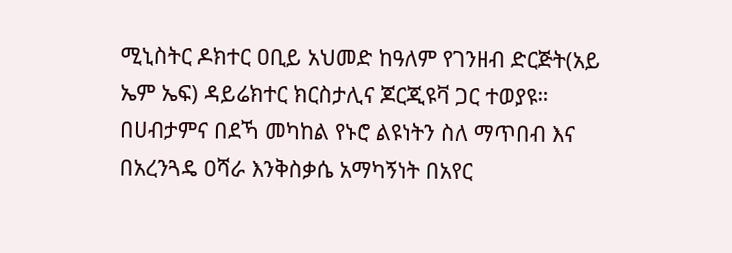ሚኒስትር ዶክተር ዐቢይ አህመድ ከዓለም የገንዘብ ድርጅት(አይ ኤም ኤፍ) ዳይሬክተር ክርስታሊና ጆርጂዩቫ ጋር ተወያዩ።
በሀብታምና በደኻ መካከል የኑሮ ልዩነትን ስለ ማጥበብ እና በአረንጓዴ ዐሻራ እንቅስቃሴ አማካኝነት በአየር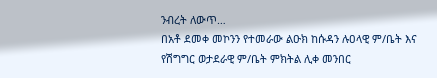ንብረት ለውጥ…
በአቶ ደመቀ መኮንን የተመራው ልዑክ ከሱዳን ሉዐላዊ ም/ቤት እና የሽግግር ወታደራዊ ም/ቤት ምክትል ሊቀ መንበር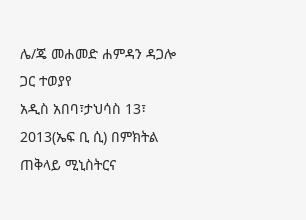ሌ/ጄ መሐመድ ሐምዳን ዳጋሎ ጋር ተወያየ
አዲስ አበባ፣ታህሳስ 13፣ 2013(ኤፍ ቢ ሲ) በምክትል ጠቅላይ ሚኒስትርና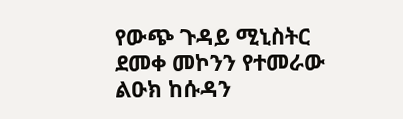የውጭ ጉዳይ ሚኒስትር ደመቀ መኮንን የተመራው ልዑክ ከሱዳን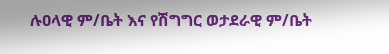ሉዐላዊ ም/ቤት እና የሽግግር ወታደራዊ ም/ቤት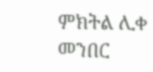ምክትል ሊቀ መንበር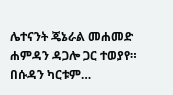ሌተናንት ጄኔራል መሐመድ ሐምዳን ዳጋሎ ጋር ተወያየ።
በሱዳን ካርቱም…